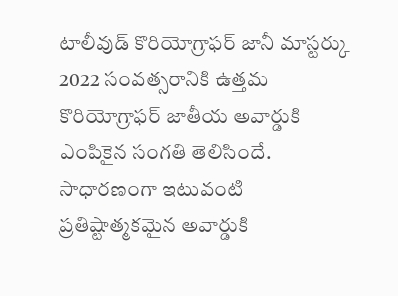టాలీవుడ్ కొరియోగ్రాఫర్ జానీ మాస్టర్కు 2022 సంవత్సరానికి ఉత్తమ కొరియోగ్రాఫర్ జాతీయ అవార్డుకి ఎంపికైన సంగతి తెలిసిందే. సాధారణంగా ఇటువంటి ప్రతిష్టాత్మకమైన అవార్డుకి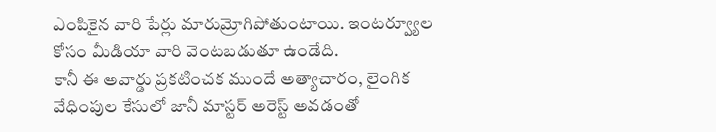ఎంపికైన వారి పేర్లు మారుమ్రోగిపోతుంటాయి. ఇంటర్వ్యూల కోసం మీడియా వారి వెంటబడుతూ ఉండేది.
కానీ ఈ అవార్డు ప్రకటించక ముందే అత్యాచారం, లైంగిక వేధింపుల కేసులో జానీ మాస్టర్ అరెస్ట్ అవడంతో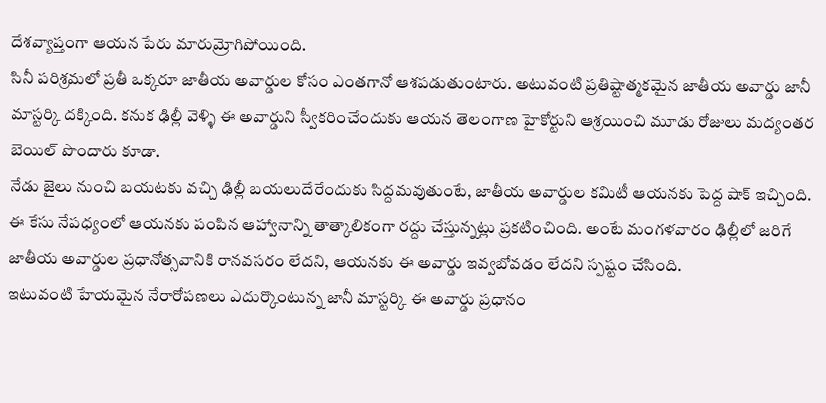దేశవ్యాప్తంగా ఆయన పేరు మారుమ్రోగిపోయింది.
సినీ పరిశ్రమలో ప్రతీ ఒక్కరూ జాతీయ అవార్డుల కోసం ఎంతగానో ఆశపడుతుంటారు. అటువంటి ప్రతిష్టాత్మకమైన జాతీయ అవార్డు జానీ మాస్టర్కి దక్కింది. కనుక ఢిల్లీ వెళ్ళి ఈ అవార్డుని స్వీకరించేందుకు ఆయన తెలంగాణ హైకోర్టుని ఆశ్రయించి మూడు రోజులు మద్యంతర బెయిల్ పొందారు కూడా.
నేడు జైలు నుంచి బయటకు వచ్చి ఢిల్లీ బయలుదేరేందుకు సిద్దమవుతుంటే, జాతీయ అవార్డుల కమిటీ ఆయనకు పెద్ద షాక్ ఇచ్చింది.
ఈ కేసు నేపధ్యంలో ఆయనకు పంపిన ఆహ్వానాన్ని తాత్కాలికంగా రద్దు చేస్తున్నట్లు ప్రకటించింది. అంటే మంగళవారం ఢిల్లీలో జరిగే జాతీయ అవార్డుల ప్రధానోత్సవానికి రానవసరం లేదని, ఆయనకు ఈ అవార్డు ఇవ్వబోవడం లేదని స్పష్టం చేసింది.
ఇటువంటి హేయమైన నేరారోపణలు ఎదుర్కొంటున్న జానీ మాస్టర్కి ఈ అవార్డు ప్రధానం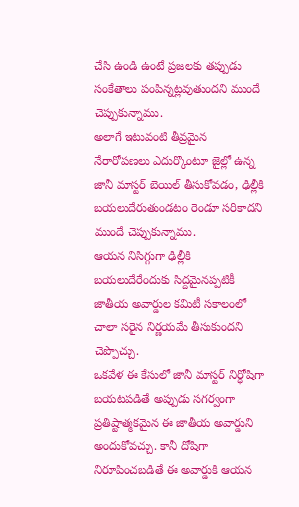చేసి ఉండి ఉంటే ప్రజలకు తప్పుడు సంకేతాలు పంపిన్నట్లవుతుందని ముందే చెప్పుకున్నాము.
అలాగే ఇటువంటి తీవ్రమైన నేరారోపణలు ఎదుర్కొంటూ జైల్లో ఉన్న జానీ మాస్టర్ బెయిల్ తీసుకోవడం, ఢిల్లీకి బయలుదేరుతుండటం రెండూ సరికాదని ముందే చెప్పుకున్నాము.
ఆయన నిసిగ్గుగా ఢిల్లీకి బయలుదేరేందుకు సిద్దమైనప్పటికీ జాతీయ అవార్డుల కమిటీ సకాలంలో చాలా సరైన నిర్ణయమే తీసుకుందని చెప్పొచ్చు.
ఒకవేళ ఈ కేసులో జానీ మాస్టర్ నిర్ధోషిగా బయటపడితే అప్పుడు సగర్వంగా ప్రతిష్టాత్మకమైన ఈ జాతీయ అవార్డుని అందుకోవచ్చు. కానీ దోషిగా నిరూపించబడితే ఈ అవార్డుకి ఆయన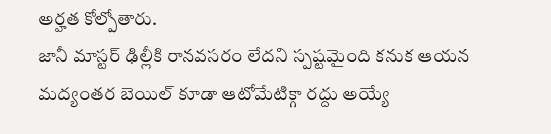అర్హత కోల్పోతారు.
జానీ మాస్టర్ ఢిల్లీకి రానవసరం లేదని స్పష్టమైంది కనుక ఆయన మద్యంతర బెయిల్ కూడా ఆటోమేటిక్గా రద్దు అయ్యే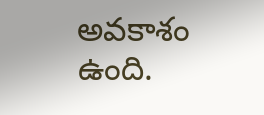అవకాశం ఉంది.